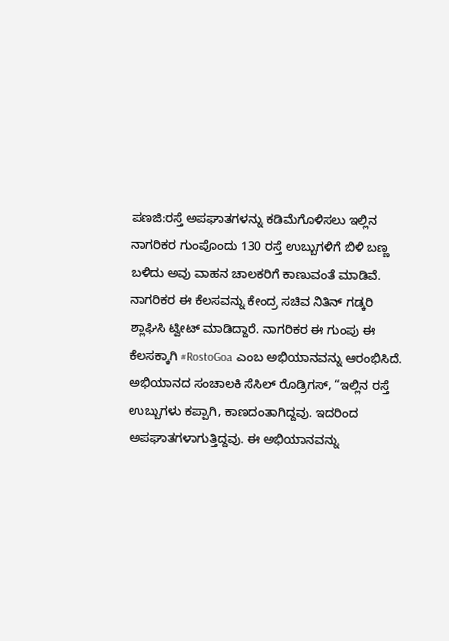ಪಣಜಿ:ರಸ್ತೆ ಅಪಘಾತಗಳನ್ನು ಕಡಿಮೆಗೊಳಿಸಲು ಇಲ್ಲಿನ ನಾಗರಿಕರ ಗುಂಪೊಂದು 130 ರಸ್ತೆ ಉಬ್ಬುಗಳಿಗೆ ಬಿಳಿ ಬಣ್ಣ ಬಳಿದು ಅವು ವಾಹನ ಚಾಲಕರಿಗೆ ಕಾಣುವಂತೆ ಮಾಡಿವೆ.
ನಾಗರಿಕರ ಈ ಕೆಲಸವನ್ನು ಕೇಂದ್ರ ಸಚಿವ ನಿತಿನ್ ಗಡ್ಕರಿ ಶ್ಲಾಘಿಸಿ ಟ್ವೀಟ್ ಮಾಡಿದ್ದಾರೆ. ನಾಗರಿಕರ ಈ ಗುಂಪು ಈ ಕೆಲಸಕ್ಕಾಗಿ #RostoGoa ಎಂಬ ಅಭಿಯಾನವನ್ನು ಆರಂಭಿಸಿದೆ.
ಅಭಿಯಾನದ ಸಂಚಾಲಕಿ ಸೆಸಿಲ್ ರೊಡ್ರಿಗಸ್, “ಇಲ್ಲಿನ ರಸ್ತೆ ಉಬ್ಬುಗಳು ಕಪ್ಪಾಗಿ, ಕಾಣದಂತಾಗಿದ್ದವು. ಇದರಿಂದ ಅಪಘಾತಗಳಾಗುತ್ತಿದ್ದವು. ಈ ಅಭಿಯಾನವನ್ನು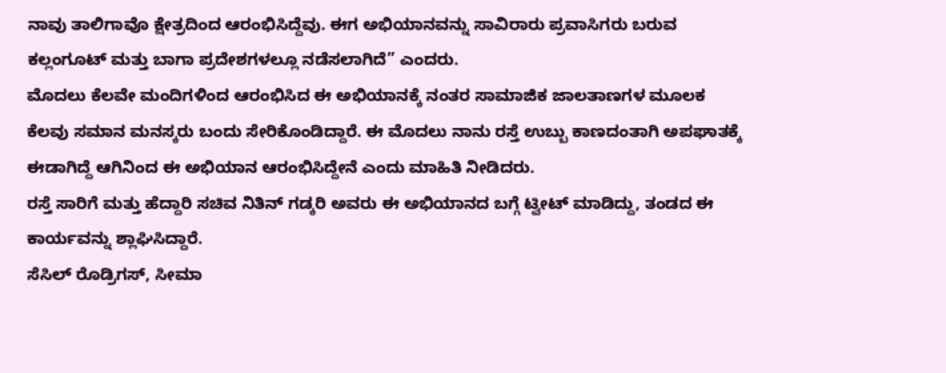ನಾವು ತಾಲಿಗಾವೊ ಕ್ಷೇತ್ರದಿಂದ ಆರಂಭಿಸಿದ್ದೆವು. ಈಗ ಅಭಿಯಾನವನ್ನು ಸಾವಿರಾರು ಪ್ರವಾಸಿಗರು ಬರುವ ಕಲ್ಲಂಗೂಟ್ ಮತ್ತು ಬಾಗಾ ಪ್ರದೇಶಗಳಲ್ಲೂ ನಡೆಸಲಾಗಿದೆ” ಎಂದರು.
ಮೊದಲು ಕೆಲವೇ ಮಂದಿಗಳಿಂದ ಆರಂಭಿಸಿದ ಈ ಅಭಿಯಾನಕ್ಕೆ ನಂತರ ಸಾಮಾಜಿಕ ಜಾಲತಾಣಗಳ ಮೂಲಕ ಕೆಲವು ಸಮಾನ ಮನಸ್ಕರು ಬಂದು ಸೇರಿಕೊಂಡಿದ್ದಾರೆ. ಈ ಮೊದಲು ನಾನು ರಸ್ತೆ ಉಬ್ಬು ಕಾಣದಂತಾಗಿ ಅಪಘಾತಕ್ಕೆ ಈಡಾಗಿದ್ದೆ ಆಗಿನಿಂದ ಈ ಅಭಿಯಾನ ಆರಂಭಿಸಿದ್ದೇನೆ ಎಂದು ಮಾಹಿತಿ ನೀಡಿದರು.
ರಸ್ತೆ ಸಾರಿಗೆ ಮತ್ತು ಹೆದ್ದಾರಿ ಸಚಿವ ನಿತಿನ್ ಗಡ್ಕರಿ ಅವರು ಈ ಅಭಿಯಾನದ ಬಗ್ಗೆ ಟ್ವೀಟ್ ಮಾಡಿದ್ದು, ತಂಡದ ಈ ಕಾರ್ಯವನ್ನು ಶ್ಲಾಘಿಸಿದ್ದಾರೆ.
ಸೆಸಿಲ್ ರೊಡ್ರಿಗಸ್, ಸೀಮಾ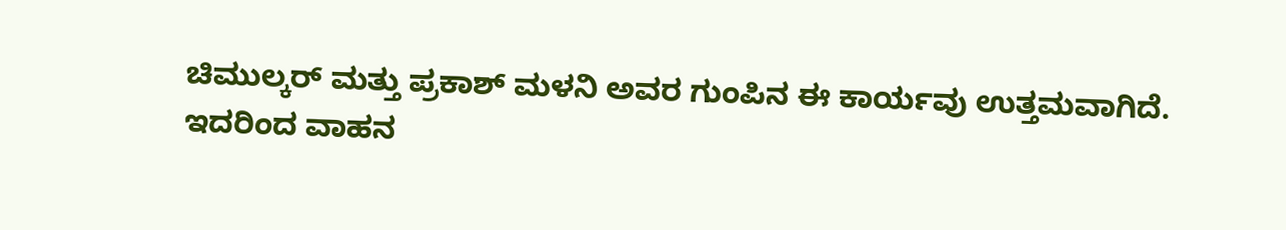ಚಿಮುಲ್ಕರ್ ಮತ್ತು ಪ್ರಕಾಶ್ ಮಳನಿ ಅವರ ಗುಂಪಿನ ಈ ಕಾರ್ಯವು ಉತ್ತಮವಾಗಿದೆ. ಇದರಿಂದ ವಾಹನ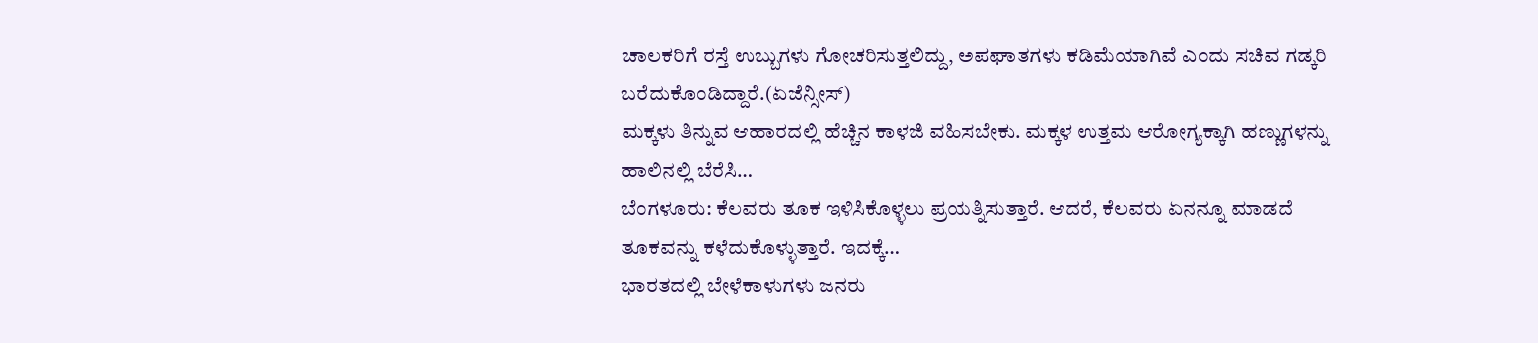ಚಾಲಕರಿಗೆ ರಸ್ತೆ ಉಬ್ಬುಗಳು ಗೋಚರಿಸುತ್ತಲಿದ್ದು, ಅಪಘಾತಗಳು ಕಡಿಮೆಯಾಗಿವೆ ಎಂದು ಸಚಿವ ಗಡ್ಕರಿ ಬರೆದುಕೊಂಡಿದ್ದಾರೆ.(ಏಜೆನ್ಸೀಸ್)
ಮಕ್ಕಳು ತಿನ್ನುವ ಆಹಾರದಲ್ಲಿ ಹೆಚ್ಚಿನ ಕಾಳಜಿ ವಹಿಸಬೇಕು. ಮಕ್ಕಳ ಉತ್ತಮ ಆರೋಗ್ಯಕ್ಕಾಗಿ ಹಣ್ಣುಗಳನ್ನು ಹಾಲಿನಲ್ಲಿ ಬೆರೆಸಿ…
ಬೆಂಗಳೂರು: ಕೆಲವರು ತೂಕ ಇಳಿಸಿಕೊಳ್ಳಲು ಪ್ರಯತ್ನಿಸುತ್ತಾರೆ. ಆದರೆ, ಕೆಲವರು ಏನನ್ನೂ ಮಾಡದೆ ತೂಕವನ್ನು ಕಳೆದುಕೊಳ್ಳುತ್ತಾರೆ. ಇದಕ್ಕೆ…
ಭಾರತದಲ್ಲಿ ಬೇಳೆಕಾಳುಗಳು ಜನರು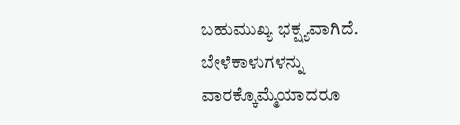ಬಹುಮುಖ್ಯ ಭಕ್ಷ್ಯವಾಗಿದೆ. ಬೇಳೆಕಾಳುಗಳನ್ನು ವಾರಕ್ಕೊಮ್ಮೆಯಾದರೂ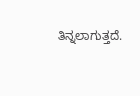ತಿನ್ನಲಾಗುತ್ತದೆ.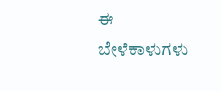ಈ ಬೇಳೆಕಾಳುಗಳು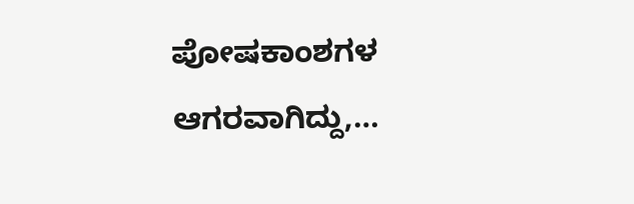ಪೋಷಕಾಂಶಗಳ ಆಗರವಾಗಿದ್ದು,…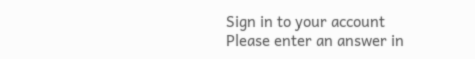Sign in to your account
Please enter an answer in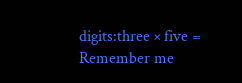digits:three × five =
Remember me